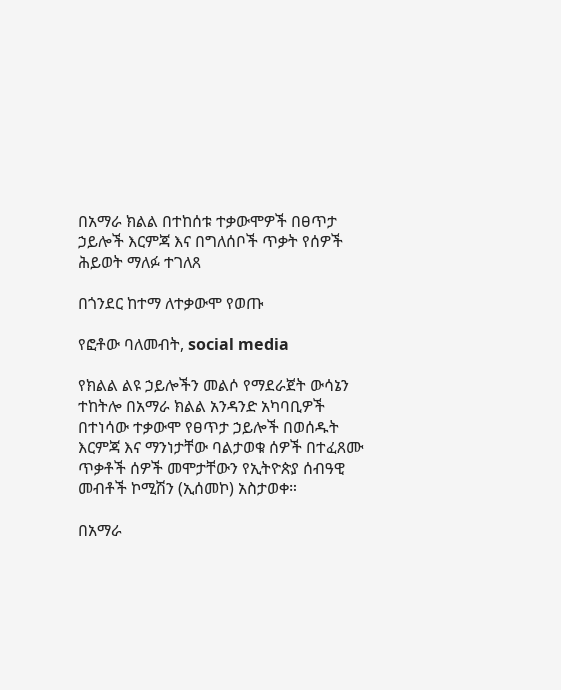በአማራ ክልል በተከሰቱ ተቃውሞዎች በፀጥታ ኃይሎች እርምጃ እና በግለሰቦች ጥቃት የሰዎች ሕይወት ማለፉ ተገለጸ

በጎንደር ከተማ ለተቃውሞ የወጡ

የፎቶው ባለመብት, social media

የክልል ልዩ ኃይሎችን መልሶ የማደራጀት ውሳኔን ተከትሎ በአማራ ክልል አንዳንድ አካባቢዎች በተነሳው ተቃውሞ የፀጥታ ኃይሎች በወሰዱት እርምጃ እና ማንነታቸው ባልታወቁ ሰዎች በተፈጸሙ ጥቃቶች ሰዎች መሞታቸውን የኢትዮጵያ ሰብዓዊ መብቶች ኮሚሽን (ኢሰመኮ) አስታወቀ።

በአማራ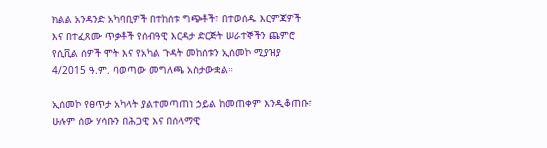ክልል አንዳንድ አካባቢዎች በተከሰቱ ግጭቶች፣ በተወሰዱ እርምጃዎች እና በተፈጸሙ ጥቃቶች የሰብዓዊ እርዳታ ድርጅት ሠራተኞችን ጨምሮ የሲቪል ሰዎች ሞት እና የአካል ጉዳት መከሰቱን ኢሰመኮ ሚያዝያ 4/2015 ዓ.ም. ባወጣው መግለጫ አስታውቋል።

ኢሰመኮ የፀጥታ አካላት ያልተመጣጠነ ኃይል ከመጠቀም እንዲቆጠቡ፣ ሁሉም ሰው ሃሳቡን በሕጋዊ እና በሰላማዊ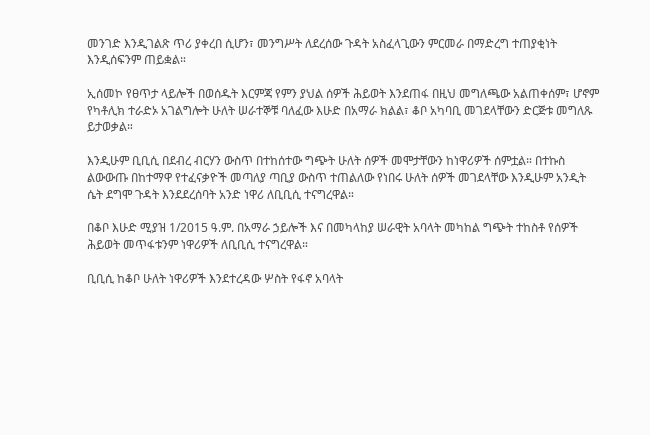መንገድ እንዲገልጽ ጥሪ ያቀረበ ሲሆን፣ መንግሥት ለደረሰው ጉዳት አስፈላጊውን ምርመራ በማድረግ ተጠያቂነት እንዲሰፍንም ጠይቋል።

ኢሰመኮ የፀጥታ ላይሎች በወሰዱት እርምጃ የምን ያህል ሰዎች ሕይወት እንደጠፋ በዚህ መግለጫው አልጠቀሰም፣ ሆኖም የካቶሊክ ተራድኦ አገልግሎት ሁለት ሠራተኞቹ ባለፈው እሁድ በአማራ ክልል፣ ቆቦ አካባቢ መገደላቸውን ድርጅቱ መግለጹ ይታወቃል።

እንዲሁም ቢቢሲ በደብረ ብርሃን ውስጥ በተከሰተው ግጭት ሁለት ሰዎች መሞታቸውን ከነዋሪዎች ሰምቷል። በተኩስ ልውውጡ በከተማዋ የተፈናቃዮች መጣለያ ጣቢያ ውስጥ ተጠልለው የነበሩ ሁለት ሰዎች መገደላቸው እንዲሁም አንዲት ሴት ደግሞ ጉዳት እንደደረሰባት አንድ ነዋሪ ለቢቢሲ ተናግረዋል።

በቆቦ እሁድ ሚያዝ 1/2015 ዓ.ም. በአማራ ኃይሎች እና በመካላከያ ሠራዊት አባላት መካከል ግጭት ተከስቶ የሰዎች ሕይወት መጥፋቱንም ነዋሪዎች ለቢቢሲ ተናግረዋል።

ቢቢሲ ከቆቦ ሁለት ነዋሪዎች እንደተረዳው ሦስት የፋኖ አባላት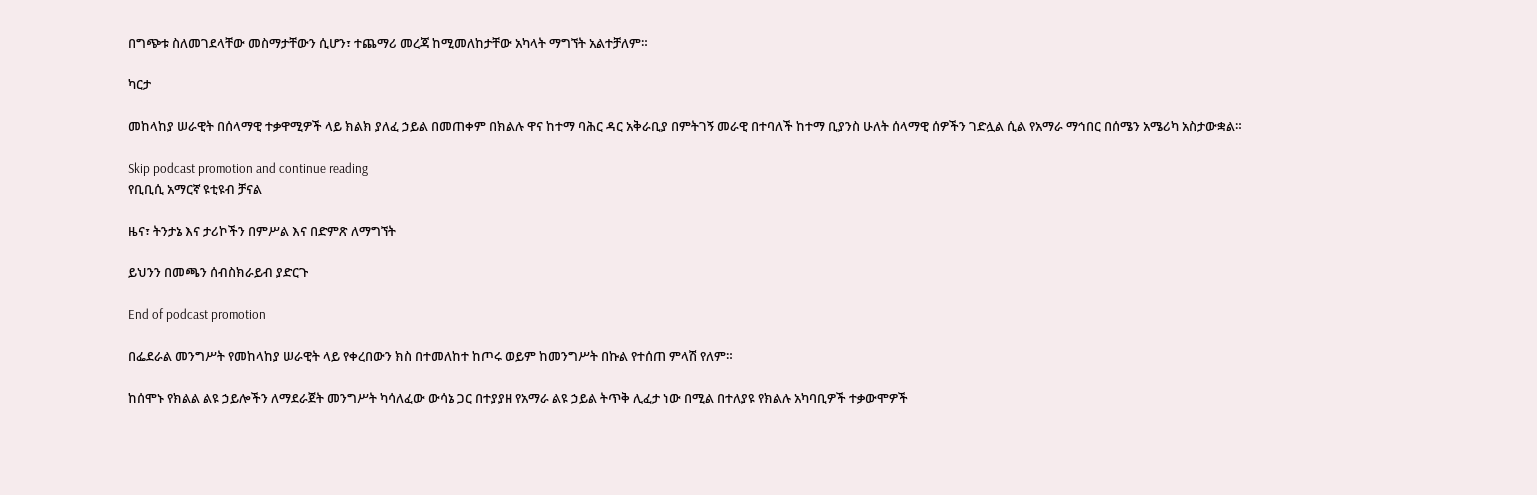በግጭቱ ስለመገደላቸው መስማታቸውን ሲሆን፣ ተጨማሪ መረጃ ከሚመለከታቸው አካላት ማግኘት አልተቻለም።

ካርታ

መከላከያ ሠራዊት በሰላማዊ ተቃዋሚዎች ላይ ክልክ ያለፈ ኃይል በመጠቀም በክልሉ ዋና ከተማ ባሕር ዳር አቅራቢያ በምትገኝ መራዊ በተባለች ከተማ ቢያንስ ሁለት ሰላማዊ ሰዎችን ገድሏል ሲል የአማራ ማኅበር በሰሜን አሜሪካ አስታውቋል።

Skip podcast promotion and continue reading
የቢቢሲ አማርኛ ዩቲዩብ ቻናል

ዜና፣ ትንታኔ እና ታሪኮችን በምሥል እና በድምጽ ለማግኘት

ይህንን በመጫን ሰብስክራይብ ያድርጉ

End of podcast promotion

በፌደራል መንግሥት የመከላከያ ሠራዊት ላይ የቀረበውን ክስ በተመለከተ ከጦሩ ወይም ከመንግሥት በኩል የተሰጠ ምላሽ የለም።

ከሰሞኑ የክልል ልዩ ኃይሎችን ለማደራጀት መንግሥት ካሳለፈው ውሳኔ ጋር በተያያዘ የአማራ ልዩ ኃይል ትጥቅ ሊፈታ ነው በሚል በተለያዩ የክልሉ አካባቢዎች ተቃውሞዎች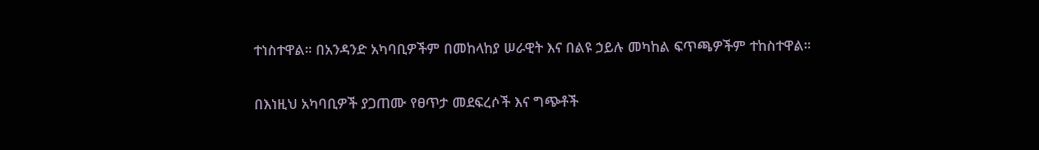ተነስተዋል። በአንዳንድ አካባቢዎችም በመከላከያ ሠራዊት እና በልዩ ኃይሉ መካከል ፍጥጫዎችም ተከስተዋል።

በእነዚህ አካባቢዎች ያጋጠሙ የፀጥታ መደፍረሶች እና ግጭቶች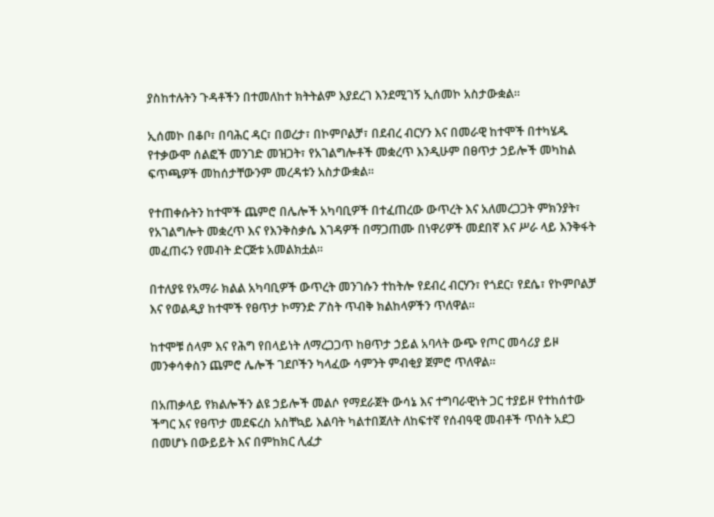ያስከተሉትን ጉዳቶችን በተመለከተ ክትትልም እያደረገ እንደሚገኝ ኢሰመኮ አስታውቋል።

ኢሰመኮ በቆቦ፣ በባሕር ዳር፣ በወረታ፣ በኮምቦልቻ፣ በደብረ ብርሃን እና በመራዊ ከተሞች በተካሄዱ የተቃውሞ ሰልፎች መንገድ መዝጋት፣ የአገልግሎቶች መቋረጥ እንዲሁም በፀጥታ ኃይሎች መካከል ፍጥጫዎች መከሰታቸውንም መረዳቱን አስታውቋል።

የተጠቀሱትን ከተሞች ጨምሮ በሌሎች አካባቢዎች በተፈጠረው ውጥረት እና አለመረጋጋት ምክንያት፣ የአገልግሎት መቋረጥ እና የእንቅስቃሴ እገዳዎች በማጋጠሙ በነዋሪዎች መደበኛ እና ሥራ ላይ እንቅፋት መፈጠሩን የመብት ድርጅቱ አመልክቷል።

በተለያዩ የአማራ ክልል አካባቢዎች ውጥረት መንገሱን ተከትሎ የደብረ ብርሃን፣ የጎደር፣ የደሴ፣ የኮምቦልቻ እና የወልዲያ ከተሞች የፀጥታ ኮማንድ ፖስት ጥብቅ ክልከላዎችን ጥለዋል።

ከተሞቹ ሰላም እና የሕግ የበላይነት ለማረጋጋጥ ከፀጥታ ኃይል አባላት ውጭ የጦር መሳሪያ ይዞ መንቀሳቀስን ጨምሮ ሌሎች ገደቦችን ካላፈው ሳምንት ምብቂያ ጀምሮ ጥለዋል።

በአጠቃላይ የክልሎችን ልዩ ኃይሎች መልሶ የማደራጀት ውሳኔ እና ተግባራዊነት ጋር ተያይዞ የተከሰተው ችግር እና የፀጥታ መደፍረስ አስቸኳይ እልባት ካልተበጀለት ለከፍተኛ የሰብዓዊ መብቶች ጥሰት አደጋ በመሆኑ በውይይት እና በምከክር ሊፈታ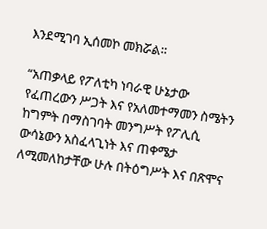እንደሚገባ ኢሰመኮ መክሯል።

“አጠቃላይ የፖለቲካ ነባራዊ ሁኔታው የፈጠረውን ሥጋት እና የአለመተማመን ስሜትን ከግምት በማስገባት መንግሥት የፖሊሲ ውሳኔውን አስፈላጊነት እና ጠቀሜታ ለሚመለከታቸው ሁሉ በትዕግሥት እና በጽሞና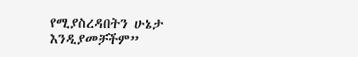የሚያስረዳበትን ሁኔታ እንዲያመቻችም”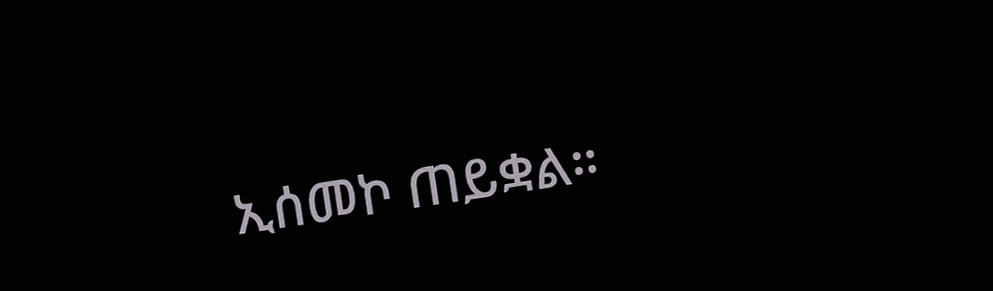ኢሰመኮ ጠይቋል።